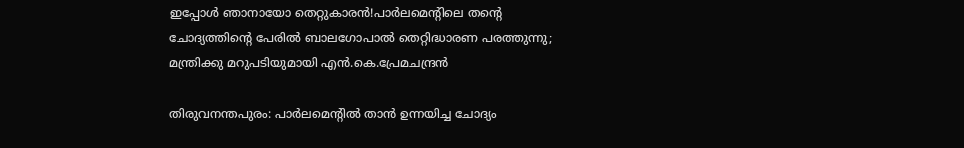ഇപ്പോൾ ഞാനായോ തെറ്റുകാരൻ!പാർലമെന്‍റിലെ തന്‍റെ ചോദ്യത്തിന്‍റെ പേരിൽ ബാലഗോപാൽ തെറ്റിദ്ധാരണ പരത്തുന്നു; മന്ത്രിക്കു മറുപടിയുമായി എൻ.കെ.പ്രേമചന്ദ്രൻ

തിരുവനന്തപുരം: പാർലമെന്‍റിൽ താൻ ഉന്നയിച്ച ചോദ്യം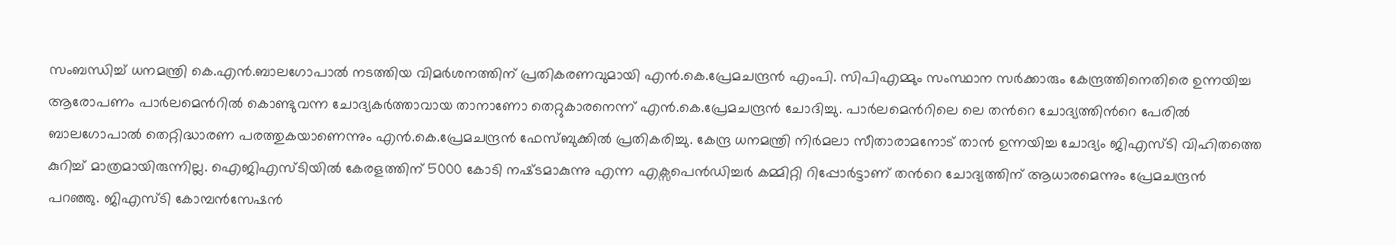സംബന്ധിച്ച് ധനമന്ത്രി കെ.എൻ.ബാലഗോപാൽ നടത്തിയ വിമർശനത്തിന് പ്രതികരണവുമായി എൻ.കെ.പ്രേമചന്ദ്രൻ എംപി. സിപിഎമ്മും സംസ്ഥാന സർക്കാരും കേന്ദ്രത്തിനെതിരെ ഉന്നയിച്ച ആരോപണം പാർലമെന്‍റിൽ കൊണ്ടുവന്ന ചോദ്യകർത്താവായ താനാണോ തെറ്റുകാരനെന്ന് എൻ.കെ.പ്രേമചന്ദ്രൻ ചോദിച്ചു. പാർലമെന്‍റിലെ ലെ തന്‍റെ ചോദ്യത്തിന്‍റെ പേരിൽ ബാലഗോപാൽ തെറ്റിദ്ധാരണ പരത്തുകയാണെന്നും എൻ.കെ.പ്രേമചന്ദ്രൻ ഫേസ്ബുക്കിൽ പ്രതികരിച്ചു. കേന്ദ്ര ധനമന്ത്രി നിർമലാ സീതാരാമനോട് താൻ ഉന്നയിച്ച ചോദ്യം ജിഎസ്ടി വിഹിതത്തെ കുറിച്ച് മാത്രമായിരുന്നില്ല. ഐജിഎസ്ടിയിൽ കേരളത്തിന് 5000 കോടി നഷ്‌ടമാകുന്നു എന്ന എക്സപെൻഡിച്ചർ കമ്മിറ്റി റിപ്പോർട്ടാണ് തന്‍റെ ചോദ്യത്തിന് ആധാരമെന്നും പ്രേമചന്ദ്രൻ പറഞ്ഞു. ജിഎസ്ടി കോമ്പൻസേഷൻ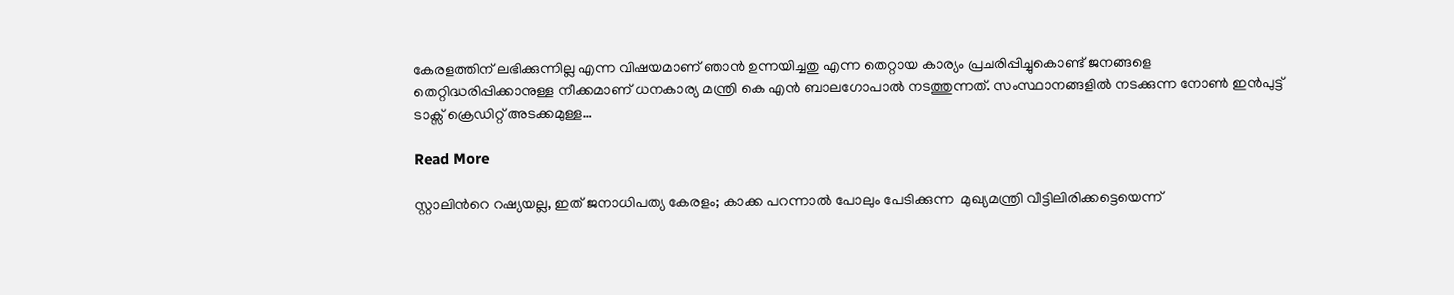കേരളത്തിന്‌ ലഭിക്കുന്നില്ല എന്ന വിഷയമാണ് ഞാൻ ഉന്നയിച്ചതു എന്ന തെറ്റായ കാര്യം പ്രചരിപ്പിച്ചുകൊണ്ട് ജനങ്ങളെ തെറ്റിദ്ധരിപ്പിക്കാനുള്ള നീക്കമാണ് ധനകാര്യ മന്ത്രി കെ എൻ ബാലഗോപാൽ നടത്തുന്നത്. സംസ്ഥാനങ്ങളിൽ നടക്കുന്ന നോൺ ഇൻപുട്ട് ടാക്സ് ക്രെഡിറ്റ് അടക്കമുള്ള…

Read More

സ്റ്റാലിന്‍റെ റഷ്യയല്ല, ഇത് ജനാധിപത്യ കേരളം; കാക്ക പറന്നാൽ പോലും പേടിക്കുന്ന  മുഖ്യമന്ത്രി വീട്ടിലിരിക്കട്ടെയെന്ന്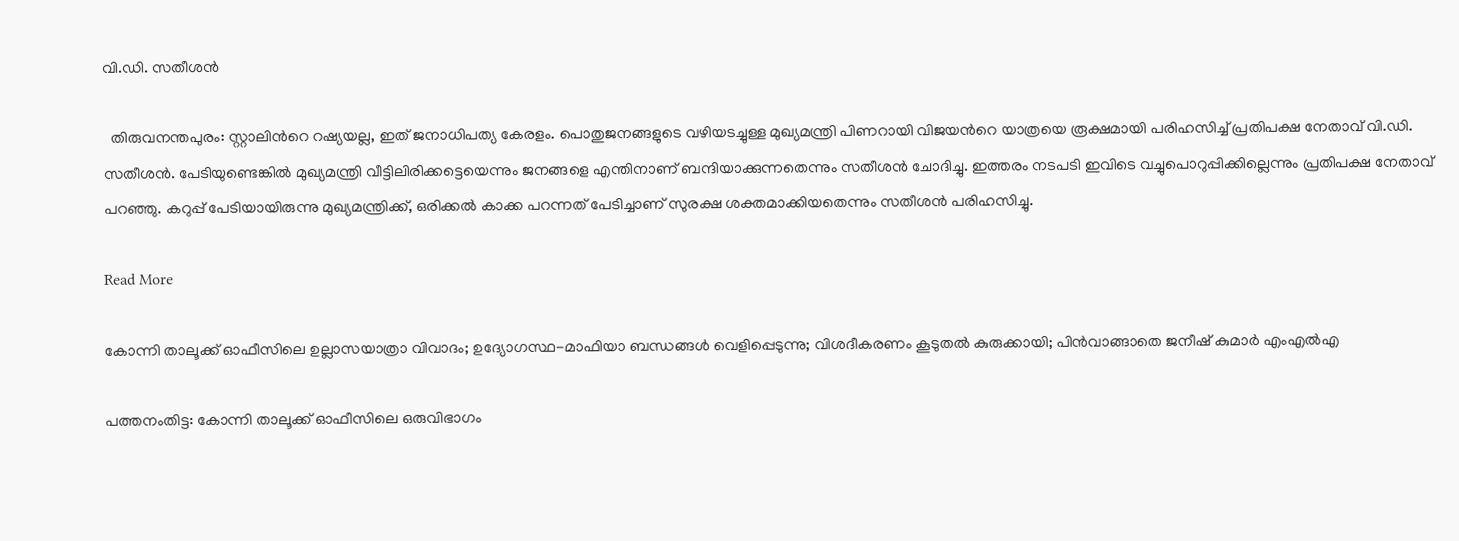വി.ഡി. സതീശൻ

  തിരുവനന്തപുരം: സ്റ്റാലിന്‍റെ റഷ്യയല്ല, ഇത് ജനാധിപത്യ കേരളം. പൊതുജനങ്ങളുടെ വഴിയടച്ചുള്ള മുഖ്യമന്ത്രി പിണറായി വിജയന്‍റെ യാത്രയെ രൂക്ഷമായി പരിഹസിച്ച് പ്രതിപക്ഷ നേതാവ് വി.ഡി. സതീശൻ. പേടിയുണ്ടെങ്കിൽ മുഖ്യമന്ത്രി വീട്ടിലിരിക്കട്ടെയെന്നും ജനങ്ങളെ എന്തിനാണ് ബന്ദിയാക്കുന്നതെന്നും സതീശൻ ചോദിച്ചു. ഇത്തരം നടപടി ഇവിടെ വച്ചുപൊറുപ്പിക്കില്ലെന്നും പ്രതിപക്ഷ നേതാവ് പറഞ്ഞു. കറുപ്പ് പേടിയായിരുന്നു മുഖ്യമന്ത്രിക്ക്, ഒരിക്കൽ കാക്ക പറന്നത് പേടിച്ചാണ് സുരക്ഷ ശക്തമാക്കിയതെന്നും സതീശൻ പരിഹസിച്ചു.

Read More

കോന്നി താലൂക്ക് ഓഫീസിലെ ഉല്ലാസയാത്രാ വിവാദം; ഉദ്യോഗസ്ഥ-മാഫിയാ ബന്ധങ്ങൾ വെളിപ്പെടുന്നു; വിശദീകരണം കൂടുതല്‍ കുരുക്കായി; പിൻവാങ്ങാതെ ജനീഷ് കുമാര്‍ എംഎല്‍എ

പത്തനംതിട്ട: കോന്നി താലൂക്ക് ഓഫീസിലെ ഒരുവിഭാഗം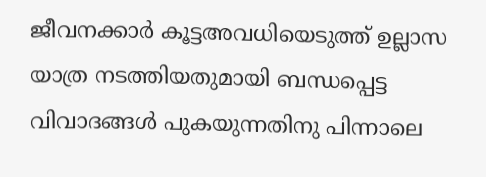ജീവനക്കാര്‍ കൂട്ടഅവധിയെടുത്ത് ഉല്ലാസ യാത്ര നടത്തിയതുമായി ബന്ധപ്പെട്ട വിവാദങ്ങള്‍ പുകയുന്നതിനു പിന്നാലെ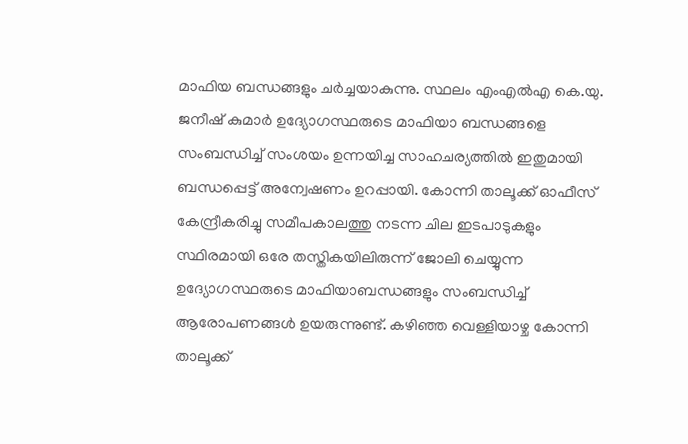മാഫിയ ബന്ധങ്ങളും ചര്‍ച്ചയാകുന്നു. സ്ഥലം എംഎല്‍എ കെ.യു. ജനീഷ് കുമാര്‍ ഉദ്യോഗസ്ഥരുടെ മാഫിയാ ബന്ധങ്ങളെ സംബന്ധിച്ച് സംശയം ഉന്നയിച്ച സാഹചര്യത്തില്‍ ഇതുമായി ബന്ധപ്പെട്ട് അന്വേഷണം ഉറപ്പായി. കോന്നി താലൂക്ക് ഓഫീസ് കേന്ദ്രീകരിച്ചു സമീപകാലത്തു നടന്ന ചില ഇടപാടുകളും സ്ഥിരമായി ഒരേ തസ്തികയിലിരുന്ന് ജോലി ചെയ്യുന്ന ഉദ്യോഗസ്ഥരുടെ മാഫിയാബന്ധങ്ങളും സംബന്ധിച്ച് ആരോപണങ്ങൾ ഉയരുന്നുണ്ട്. കഴിഞ്ഞ വെള്ളിയാഴ്ച കോന്നി താലൂക്ക്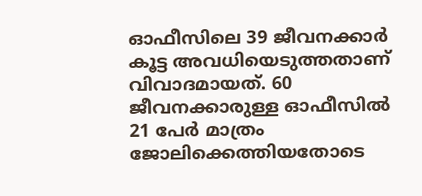ഓഫീസിലെ 39 ജീവനക്കാര്‍ കൂട്ട അവധിയെടുത്തതാണ് വിവാദമായത്. 60 ജീവനക്കാരുള്ള ഓഫീസില്‍ 21 പേര്‍ മാത്രം ജോലിക്കെത്തിയതോടെ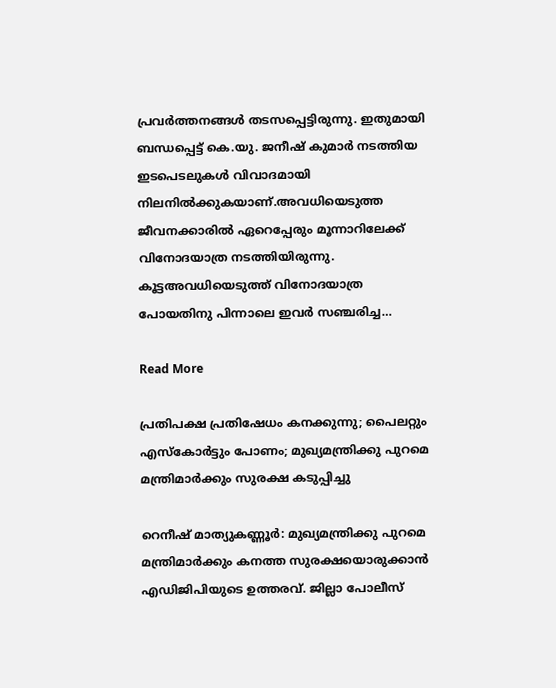പ്രവര്‍ത്തനങ്ങള്‍ തടസപ്പെട്ടിരുന്നു. ഇതുമായി ബന്ധപ്പെട്ട് കെ.യു. ജനീഷ് കുമാര്‍ നടത്തിയ ഇടപെടലുകള്‍ വിവാദമായി നിലനില്‍ക്കുകയാണ്.അവധിയെടുത്ത ജീവനക്കാരില്‍ ഏറെപ്പേരും മൂന്നാറിലേക്ക് വിനോദയാത്ര നടത്തിയിരുന്നു. കൂട്ടഅവധിയെടുത്ത് വിനോദയാത്ര പോയതിനു പിന്നാലെ ഇവര്‍ സഞ്ചരിച്ച…

Read More

പ്രതിപക്ഷ പ്രതിഷേധം കനക്കുന്നു; പൈലറ്റും എസ്കോർട്ടും പോണം; മുഖ്യമന്ത്രിക്കു പുറമെ മന്ത്രിമാർക്കും സുരക്ഷ കടുപ്പിച്ചു

റെനീഷ് മാത്യുകണ്ണൂർ: മുഖ്യമന്ത്രിക്കു പുറമെ മന്ത്രിമാർക്കും കനത്ത സുരക്ഷയൊരുക്കാൻ എഡിജിപിയുടെ ഉത്തരവ്. ജില്ലാ പോലീസ്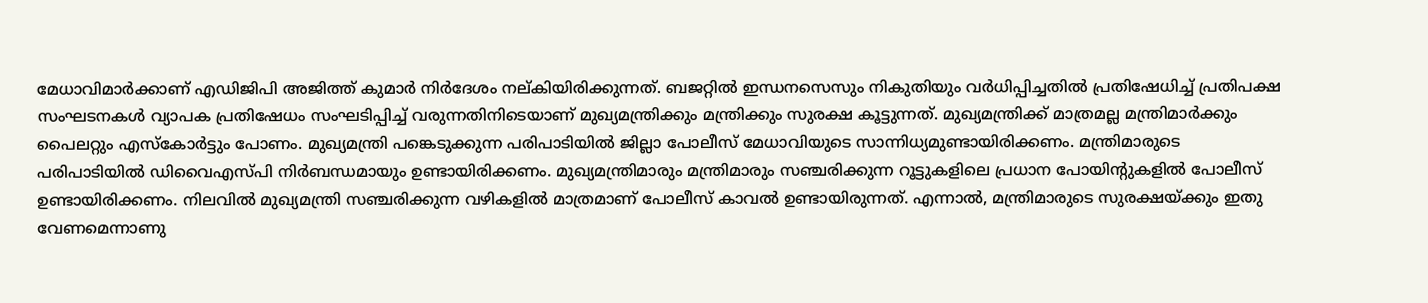മേധാവിമാർക്കാണ് എഡിജിപി അജിത്ത് കുമാർ നിർദേശം നല്കിയിരിക്കുന്നത്. ബജറ്റിൽ ഇന്ധനസെസും നികുതിയും വർധിപ്പിച്ചതിൽ പ്രതിഷേധിച്ച് പ്രതിപക്ഷ സംഘടനകൾ വ്യാപക പ്രതിഷേധം സംഘടിപ്പിച്ച് വരുന്നതിനിടെയാണ് മുഖ്യമന്ത്രിക്കും മന്ത്രിക്കും സുരക്ഷ കൂട്ടുന്നത്. മുഖ്യമന്ത്രിക്ക് മാത്രമല്ല മന്ത്രിമാർക്കും പൈലറ്റും എസ്കോർട്ടും പോണം. മുഖ്യമന്ത്രി പങ്കെടുക്കുന്ന പരിപാടിയിൽ ജില്ലാ പോലീസ് മേധാവിയുടെ സാന്നിധ്യമുണ്ടായിരിക്കണം. മന്ത്രിമാരുടെ പരിപാടിയിൽ ഡിവൈഎസ്പി നിർബന്ധമായും ഉണ്ടായിരിക്കണം. മുഖ്യമന്ത്രിമാരും മന്ത്രിമാരും സഞ്ചരിക്കുന്ന റൂട്ടുകളിലെ പ്രധാന പോയിന്‍റുകളിൽ പോലീസ് ഉണ്ടായിരിക്കണം. നിലവിൽ മുഖ്യമന്ത്രി സഞ്ചരിക്കുന്ന വഴികളിൽ മാത്രമാണ് പോലീസ് കാവൽ ഉണ്ടായിരുന്നത്. എന്നാൽ, മന്ത്രിമാരുടെ സുരക്ഷയ്ക്കും ഇതു വേണമെന്നാണു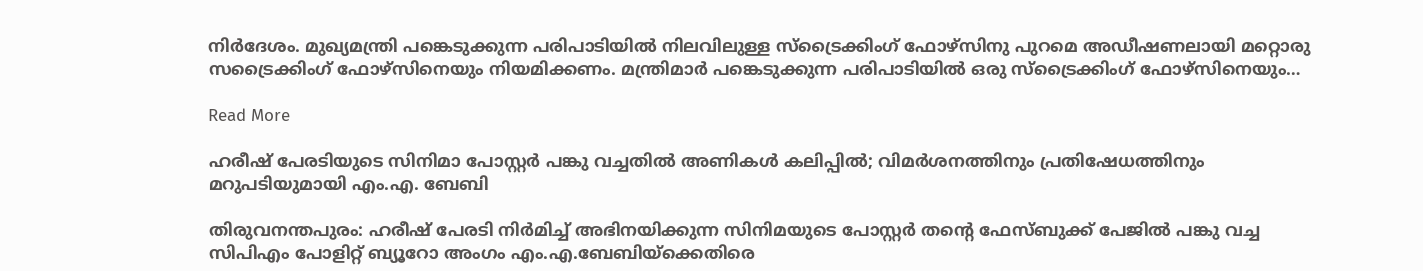നിർദേശം. മുഖ്യമന്ത്രി പങ്കെടുക്കുന്ന പരിപാടിയിൽ നിലവിലുള്ള സ്ട്രൈക്കിംഗ് ഫോഴ്സിനു പുറമെ അഡീഷണലായി മറ്റൊരു സട്രൈക്കിംഗ് ഫോഴ്സിനെയും നിയമിക്കണം. മന്ത്രിമാർ പങ്കെടുക്കുന്ന പരിപാടിയിൽ ഒരു സ്ട്രൈക്കിംഗ് ഫോഴ്സിനെയും…

Read More

ഹരീഷ് പേരടിയുടെ സിനിമാ പോസ്റ്റർ പങ്കു വച്ചതിൽ അണികൾ കലിപ്പിൽ; വിമർശനത്തിനും പ്രതിഷേധത്തിനും മറുപടിയുമായി എം.എ. ബേബി

തിരുവനന്തപുരം: ഹരീഷ് പേരടി നിർമിച്ച് അഭിനയിക്കുന്ന സിനിമയുടെ പോസ്റ്റർ തന്‍റെ ഫേസ്ബുക്ക് പേജിൽ പങ്കു വച്ച സിപിഎം പോളിറ്റ് ബ്യൂറോ അംഗം എം.എ.ബേബിയ്ക്കെതിരെ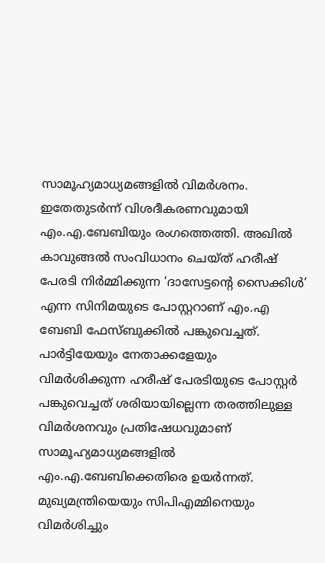സാമൂഹ്യമാധ്യമങ്ങളിൽ വിമർശനം. ഇതേതുടർന്ന് വിശദീകരണവുമായി എം.എ.ബേബിയും രംഗത്തെത്തി. അഖിൽ കാവുങ്ങൽ സംവിധാനം ചെയ്ത് ഹരീഷ് പേരടി നിര്‍മ്മിക്കുന്ന ‘ദാസേട്ടന്റെ സൈക്കിൾ’ എന്ന സിനിമയുടെ പോസ്റ്ററാണ് എം.എ ബേബി ഫേസ്ബുക്കിൽ പങ്കുവെച്ചത്. പാർട്ടിയേയും നേതാക്കളേയും വിമർശിക്കുന്ന ഹരീഷ് പേരടിയുടെ പോസ്റ്റർ പങ്കുവെച്ചത് ശരിയായില്ലെന്ന തരത്തിലുള്ള വിമർശനവും പ്രതിഷേധവുമാണ് സാമൂഹ്യമാധ്യമങ്ങളിൽ എം.എ.ബേബിക്കെതിരെ ഉയർന്നത്. മുഖ്യമന്ത്രിയെയും സിപിഎമ്മിനെയും വിമർശിച്ചും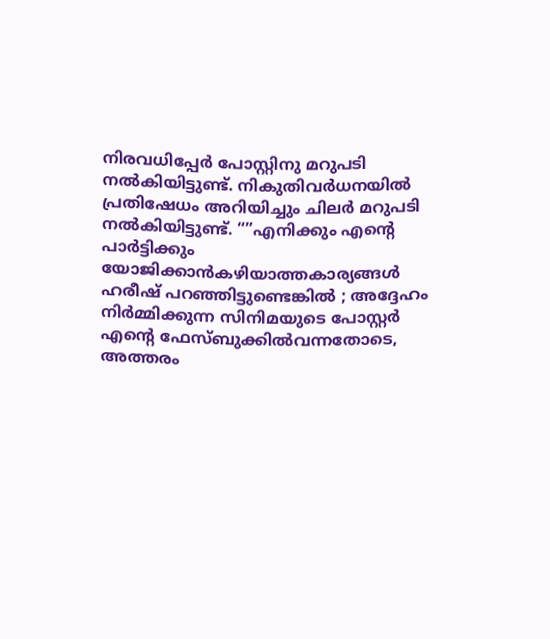നിരവധിപ്പേർ പോസ്റ്റിനു മറുപടി നൽ‌കിയിട്ടുണ്ട്. നികുതിവർധനയിൽ പ്രതിഷേധം അറിയിച്ചും ചിലർ മറുപടി നൽകിയിട്ടുണ്ട്. “”എനിക്കും എന്‍റെ പാർട്ടിക്കും യോജിക്കാൻകഴിയാത്തകാര്യങ്ങൾ ഹരീഷ് പറഞ്ഞിട്ടുണ്ടെങ്കിൽ ; അദ്ദേഹം നിർമ്മിക്കുന്ന സിനിമയുടെ പോസ്റ്റർ എന്റെ ഫേസ്ബുക്കിൽവന്നതോടെ, അത്തരം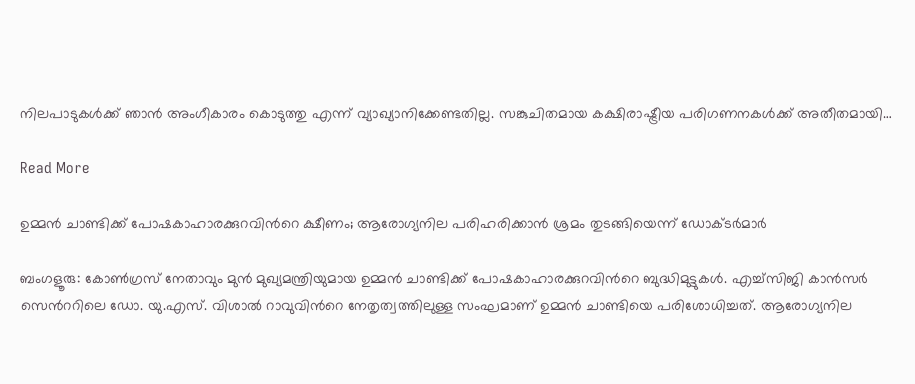നിലപാടുകൾക്ക് ഞാൻ അംഗീകാരം കൊടുത്തു എന്ന് വ്യാഖ്യാനിക്കേണ്ടതില്ല. സങ്കുചിതമായ കക്ഷിരാഷ്ട്രീയ പരിഗണനകൾക്ക് അതീതമായി…

Read More

ഉമ്മന്‍ ചാണ്ടിക്ക് പോഷകാഹാരക്കുറവിന്‍റെ ക്ഷീണം; ആരോഗ്യനില പരിഹരിക്കാൻ ശ്രമം തുടങ്ങിയെന്ന് ഡോക്ടർമാർ

ബംഗളൂരു: കോൺഗ്രസ് നേതാവും മുൻ മുഖ്യമന്ത്രിയുമായ ഉമ്മന്‍ ചാണ്ടിക്ക് പോഷകാഹാരക്കുറവിന്‍റെ ബുദ്ധിമുട്ടുകൾ. എച്ച്സിജി കാൻസർ സെന്‍ററിലെ ഡോ. യു.എസ്. വിശാൽ റാവുവിന്‍റെ നേതൃത്വത്തിലുള്ള സംഘമാണ് ഉമ്മൻ ചാണ്ടിയെ പരിശോധിച്ചത്. ആരോഗ്യനില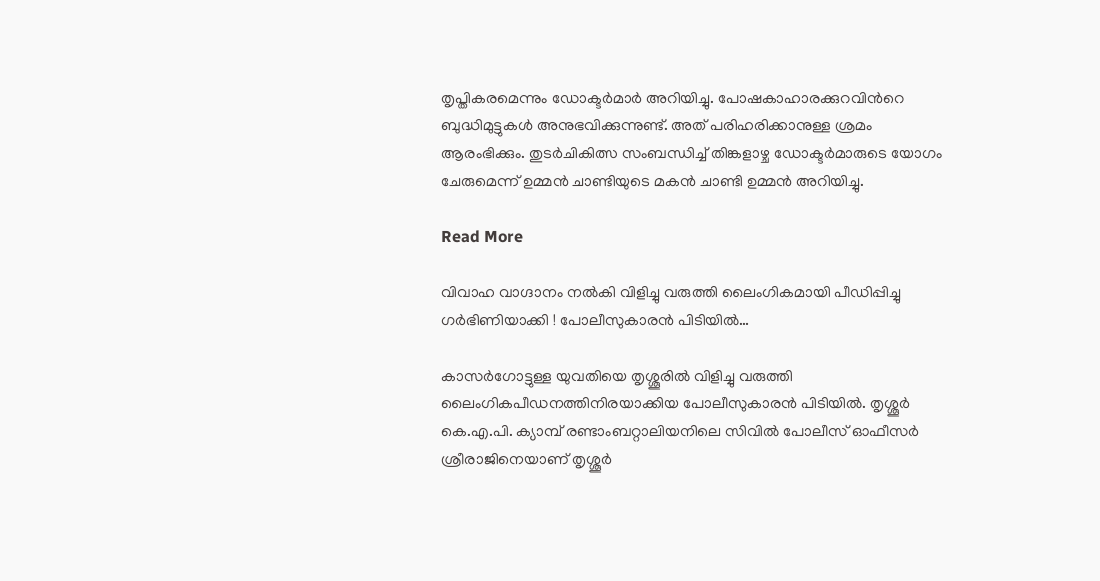തൃപ്തികരമെന്നും ഡോക്ടർമാർ അറിയിച്ചു. പോഷകാഹാരക്കുറവിന്‍റെ ബുദ്ധിമുട്ടുകൾ അനുഭവിക്കുന്നുണ്ട്. അത്‌ പരിഹരിക്കാനുള്ള ശ്രമം ആരംഭിക്കും. തുടര്‍ചികിത്സ സംബന്ധിച്ച് തിങ്കളാഴ്ച ഡോക്ടര്‍മാരുടെ യോഗം ചേരുമെന്ന് ഉമ്മൻ ചാണ്ടിയുടെ മകന്‍ ചാണ്ടി ഉമ്മൻ അറിയിച്ചു.

Read More

വിവാഹ വാഗ്ദാനം നല്‍കി വിളിച്ചു വരുത്തി ലൈംഗികമായി പീഡിപ്പിച്ചു ഗര്‍ഭിണിയാക്കി ! പോലീസുകാരന്‍ പിടിയില്‍…

കാസര്‍ഗോട്ടുള്ള യുവതിയെ തൃശ്ശൂരില്‍ വിളിച്ചു വരുത്തി ലൈംഗികപീഡനത്തിനിരയാക്കിയ പോലീസുകാരന്‍ പിടിയില്‍. തൃശ്ശൂര്‍ കെ.എ.പി. ക്യാമ്പ് രണ്ടാംബറ്റാലിയനിലെ സിവില്‍ പോലീസ് ഓഫീസര്‍ ശ്രീരാജിനെയാണ് തൃശ്ശൂര്‍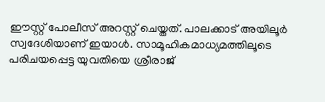ഈസ്റ്റ് പോലീസ് അറസ്റ്റ് ചെയ്തത്. പാലക്കാട് അയിലൂര്‍ സ്വദേശിയാണ് ഇയാള്‍. സാമൂഹികമാധ്യമത്തിലൂടെ പരിചയപ്പെട്ട യുവതിയെ ശ്രീരാജ്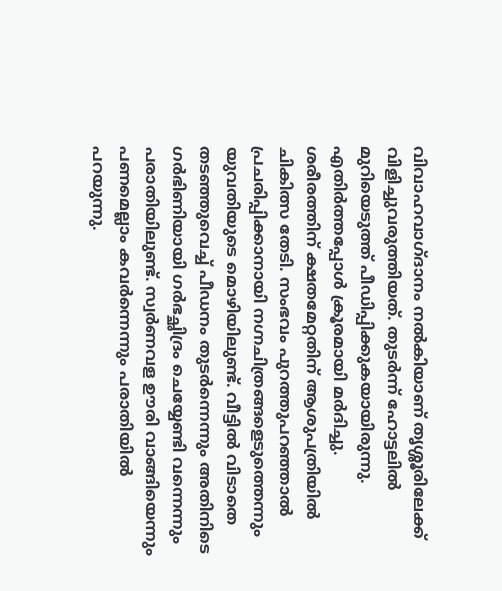വിവാഹവാഗ്ദാനം നല്‍കിയാണ് തൃശ്ശൂരിലേക്ക് വിളിച്ചുവരുത്തിയത്. തുടര്‍ന്ന് ഹോട്ടലില്‍ മുറിയെടുത്ത് പീഡിപ്പിക്കുകയായിരുന്നു. എതിര്‍ത്തപ്പോള്‍ ക്രൂരമായി മര്‍ദിച്ചു. ശരീരത്തിന് ക്ഷതമേറ്റതിന് ആശുപത്രിയില്‍ ചികിത്സ തേടി. സംഭവം പുറത്തുപറഞ്ഞാല്‍ പ്രചരിപ്പിക്കാനായി നഗ്നചിത്രങ്ങളെടുത്തെന്നും യുവതിയുടെ മൊഴിയിലുണ്ട്. വീട്ടില്‍ വിടാതെ തടഞ്ഞുവെച്ച് പീഡനം തുടര്‍ന്നെന്നും അതിനിടെ ഗര്‍ഭിണിയായി ഗര്‍ഭച്ഛിദ്രം ചെയ്യേണ്ടി വന്നെന്നും പരാതിയിലുണ്ട്. സ്വര്‍ണവള ഊരി വാങ്ങിയെന്നും പണമെല്ലാം കവര്‍ന്നെന്നും പരാതിയില്‍ പറയുന്നു.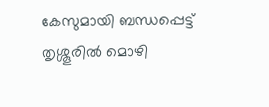കേസുമായി ബന്ധപ്പെട്ട് തൃശ്ശൂരില്‍ മൊഴി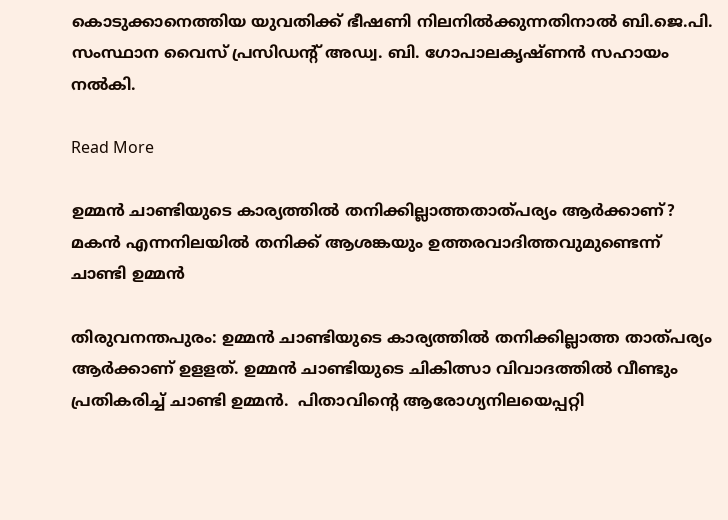കൊടുക്കാനെത്തിയ യുവതിക്ക് ഭീഷണി നിലനില്‍ക്കുന്നതിനാല്‍ ബി.ജെ.പി. സംസ്ഥാന വൈസ് പ്രസിഡന്റ് അഡ്വ. ബി. ഗോപാലകൃഷ്ണന്‍ സഹായം നല്‍കി.

Read More

ഉമ്മൻ ചാണ്ടിയുടെ കാര്യത്തിൽ തനിക്കില്ലാത്തതാത്പര്യം ആർക്കാണ്? മകൻ എന്നനിലയിൽ തനിക്ക് ആശങ്കയും ഉത്തരവാദിത്തവുമുണ്ടെന്ന് ചാണ്ടി ഉമ്മൻ

തിരുവനന്തപുരം: ഉമ്മൻ ചാണ്ടിയുടെ കാര്യത്തിൽ തനിക്കില്ലാത്ത താത്പര്യം ആർക്കാണ് ഉളളത്. ഉമ്മൻ ചാണ്ടിയുടെ ചികിത്സാ വിവാദത്തിൽ വീണ്ടും പ്രതികരിച്ച് ചാണ്ടി ഉമ്മൻ.  പിതാവിന്‍റെ ആരോഗ്യനിലയെപ്പറ്റി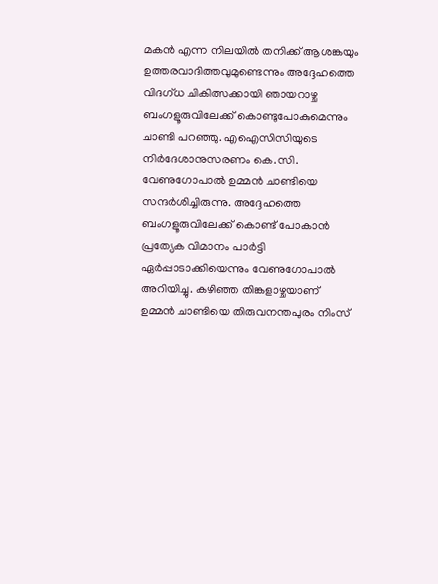മകൻ എന്ന നിലയിൽ തനിക്ക് ആശങ്കയും ഉത്തരവാദിത്തവുമുണ്ടെന്നും അദ്ദേഹത്തെ വിദഗ്ധ ചികിത്സക്കായി ഞായറാഴ്ച ബംഗളൂരുവിലേക്ക് കൊണ്ടുപോകുമെന്നും ചാണ്ടി പറഞ്ഞു. എഐസിസിയുടെ നിർദേശാനുസരണം കെ.സി. വേണുഗോപാൽ ഉമ്മൻ ചാണ്ടിയെ സന്ദർശിച്ചിരുന്നു. അദ്ദേഹത്തെ ബംഗളൂരുവിലേക്ക് കൊണ്ട് പോകാൻ പ്രത്യേക വിമാനം പാർട്ടി ഏർപ്പാടാക്കിയെന്നും വേണുഗോപാൽ അറിയിച്ചു. കഴിഞ്ഞ തിങ്കളാഴ്ചയാണ് ഉമ്മന്‍ ചാണ്ടിയെ തിരുവനന്തപുരം നിംസ്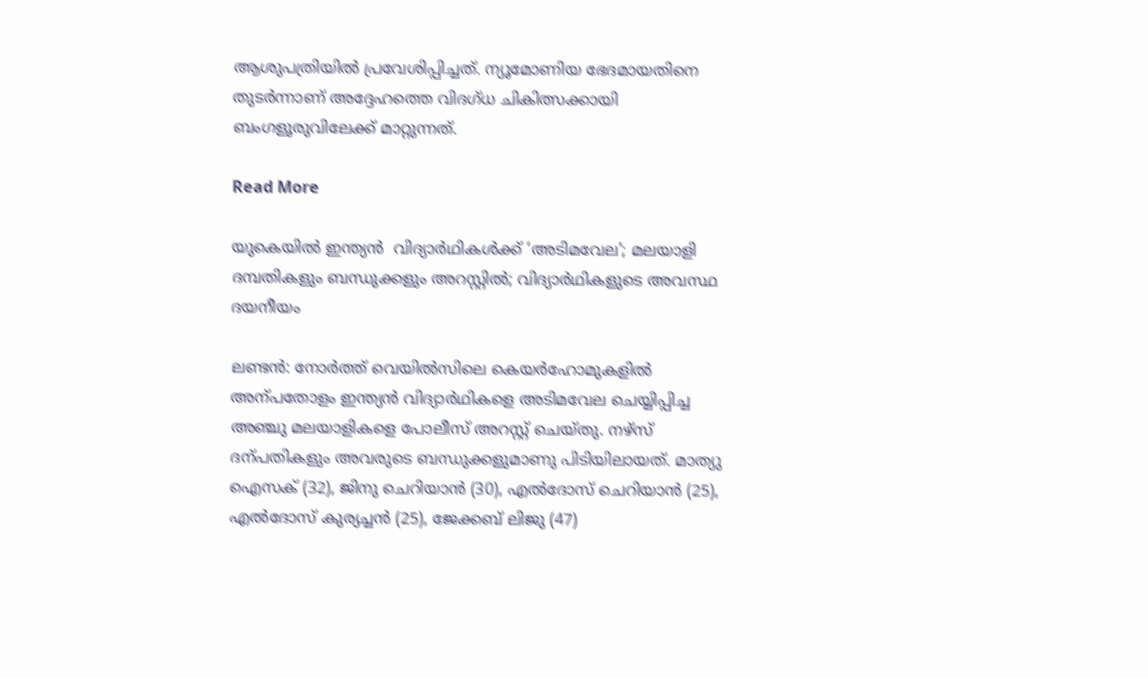ആശുപത്രിയില്‍ പ്രവേശിപ്പിച്ചത്. ന്യൂമോണിയ ഭേദമായതിനെ തുടർന്നാണ് അദ്ദേഹത്തെ വിദഗ്ധ ചികിത്സക്കായി ബംഗളൂരുവിലേക്ക് മാറ്റുന്നത്.

Read More

യുകെയിൽ ഇന്ത്യൻ  വിദ്യാർഥികൾക്ക് ‘അടിമവേല’; മലയാളി ദമ്പതികളും ബന്ധുക്കളും അറസ്റ്റിൽ; വിദ്യാർഥികളുടെ അവസ്ഥ ദയനീയം

ലണ്ടൻ: നോർത്ത് വെയിൽസിലെ കെയർഹോമുകളിൽ അന്പതോളം ഇന്ത്യൻ വിദ്യാർഥികളെ അടിമവേല ചെയ്യിപ്പിച്ച അഞ്ചു മലയാളികളെ പോലീസ് അറസ്റ്റ് ചെയ്തു. നഴ്സ് ദന്പതികളും അവരുടെ ബന്ധുക്കളുമാണു പിടിയിലായത്. മാത്യു ഐസക് (32), ജിനു ചെറിയാൻ (30), എൽദോസ് ചെറിയാൻ (25), എ‍ൽദോസ് കുര്യച്ചൻ (25), ജേക്കബ് ലിജു (47)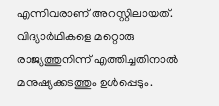എന്നിവരാണ് അറസ്റ്റിലായത്. വിദ്യാർഥികളെ മറ്റൊരു രാജ്യത്തുനിന്ന് എത്തിച്ചതിനാൽ മനുഷ്യക്കടത്തും ഉൾപ്പെടും.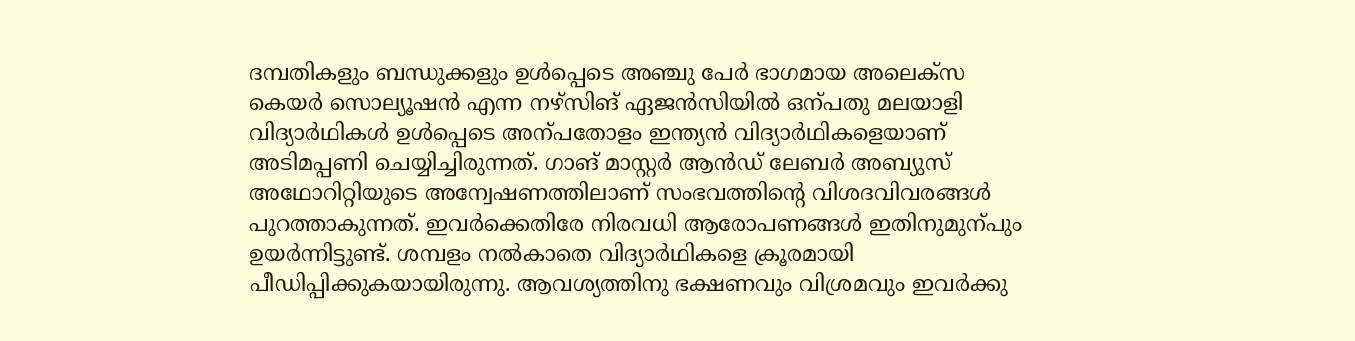ദമ്പതികളും ബന്ധുക്കളും ഉള്‍പ്പെടെ അഞ്ചു പേര്‍ ഭാഗമായ അലെക്‌സ കെയര്‍ സൊല്യൂഷന്‍ എന്ന നഴ്സിങ് ഏജന്‍സിയിൽ ഒന്പതു മലയാളി വിദ്യാർഥികൾ ഉൾപ്പെടെ അന്പതോളം ഇന്ത്യൻ വിദ്യാർഥികളെയാണ് അടിമപ്പണി ചെയ്യിച്ചിരുന്നത്. ഗാങ് മാസ്റ്റര്‍ ആന്‍ഡ് ലേബര്‍ അബ്യുസ് അഥോറിറ്റിയുടെ അന്വേഷണത്തിലാണ് സംഭവത്തിന്‍റെ വിശദവിവരങ്ങൾ പുറത്താകുന്നത്. ഇവർക്കെതിരേ നിരവധി ആരോപണങ്ങൾ ഇതിനുമുന്പും ഉ‍യർന്നിട്ടുണ്ട്. ശമ്പളം നൽകാതെ വിദ്യാർഥികളെ ക്രൂരമായി പീഡിപ്പിക്കുകയായിരുന്നു. ആവശ്യത്തിനു ഭക്ഷണവും വിശ്രമവും ഇവർക്കു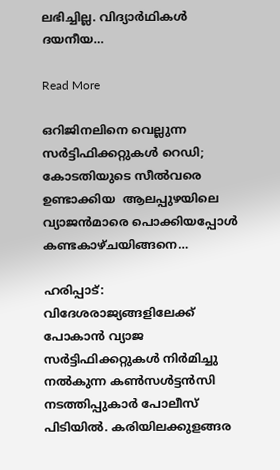ലഭിച്ചില്ല. വിദ്യാർഥികൾ ദയനീയ…

Read More

ഒറിജിനലിനെ വെല്ലുന്ന സർട്ടിഫിക്കറ്റുകൾ റെഡി; കോടതിയുടെ സീൽവരെ ഉണ്ടാക്കിയ  ആലപ്പുഴയിലെ വ്യാജൻമാരെ പൊക്കിയപ്പോൾ കണ്ടകാഴ്ചയിങ്ങനെ…

ഹരിപ്പാട്: വിദേശരാജ്യങ്ങളിലേക്ക് പോകാൻ വ്യാജ സർട്ടിഫിക്കറ്റുകൾ നിർമിച്ചു നൽകുന്ന കൺസൾട്ടൻസി നടത്തിപ്പുകാർ പോലീസ് പിടിയിൽ. കരിയിലക്കുളങ്ങര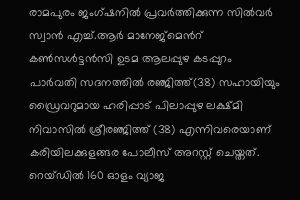രാമപുരം ജംഗ്ഷനിൽ പ്രവർത്തിക്കുന്ന സിൽവർ സ്വാൻ എച്ച്.ആർ മാനേജ്മെന്‍റ് കൺസൾട്ടൻസി ഉടമ ആലപ്പുഴ കടപ്പുറം പാർവതി സദനത്തിൽ രഞ്ജിത്ത്(38) സഹായിയും ഡ്രൈവറുമായ ഹരിപ്പാട് പിലാപ്പുഴ ലക്ഷ്മി നിവാസിൽ ശ്രീരഞ്ജിത്ത് (38) എന്നിവരെയാണ് കരിയിലക്കുളങ്ങര പോലീസ് അറസ്റ്റ് ചെയ്തത്. റെയ്‌ഡിൽ 160 ഓളം വ്യാജ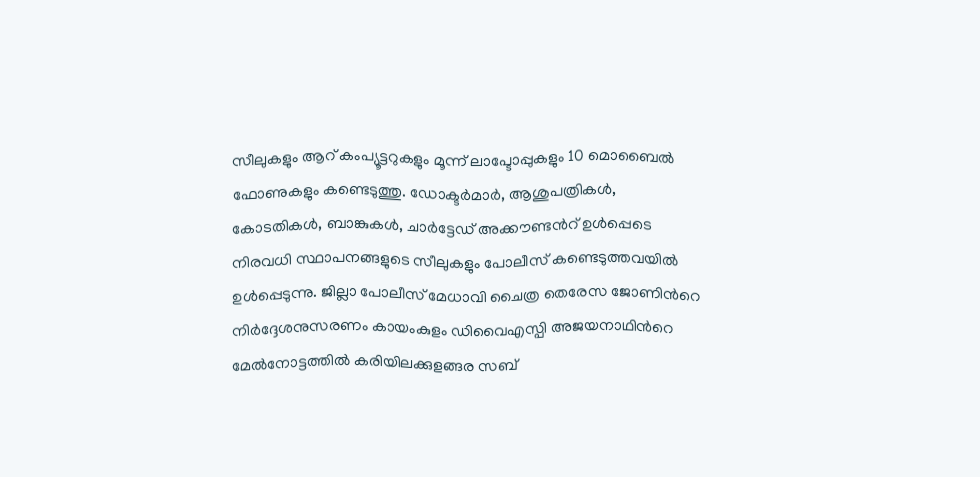സീലുകളും ആറ് കംപ്യൂട്ടറുകളും മൂന്ന്‌ ലാപ്ടോപ്പുകളും 10 മൊബൈൽ ഫോണുകളും കണ്ടെടുത്തു. ഡോക്ടർമാർ, ആശുപത്രികൾ, കോടതികൾ, ബാങ്കുകൾ, ചാർട്ടേഡ് അക്കൗണ്ടന്‍റ് ഉൾപ്പെടെ നിരവധി സ്ഥാപനങ്ങളുടെ സീലുകളും പോലീസ് കണ്ടെടുത്തവയിൽ ഉൾപ്പെടുന്നു. ജില്ലാ പോലീസ് മേധാവി ചൈത്ര തെരേസ ജോണിന്‍റെ നിർദ്ദേശനുസരണം കായംകുളം ഡിവൈഎസ്പി അജയനാഥിന്‍റെ മേൽനോട്ടത്തിൽ കരിയിലക്കുളങ്ങര സബ്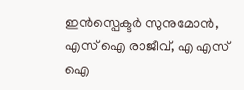ഇൻസ്പെക്ടർ സുനുമോൻ, എസ് ഐ രാജീവ്, എ എസ് ഐ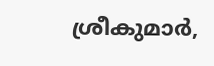ശ്രീകുമാർ,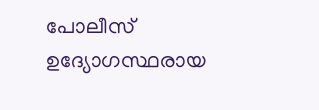പോലീസ് ഉദ്യോഗസ്ഥരായ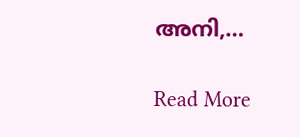അനി,…

Read More